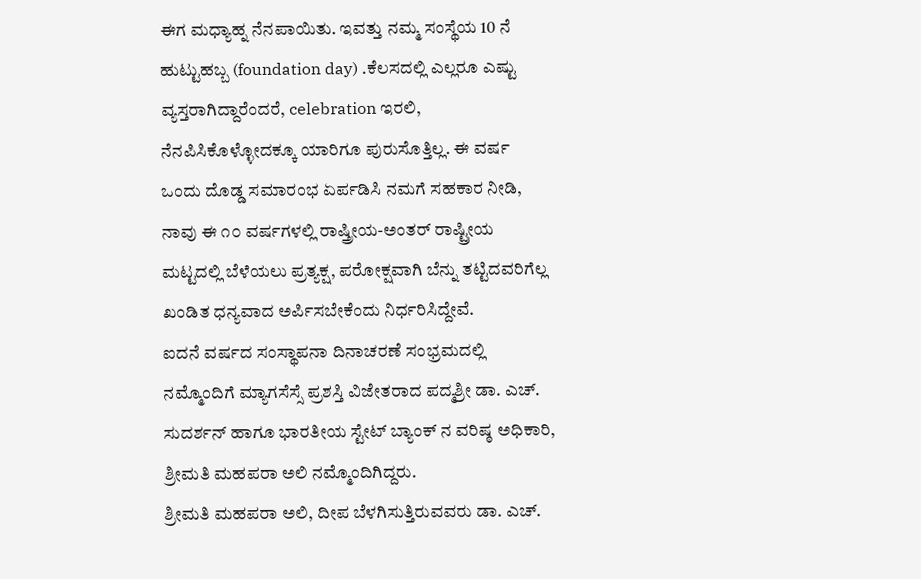ಈಗ ಮಧ್ಯಾಹ್ನ ನೆನಪಾಯಿತು. ಇವತ್ತು ನಮ್ಮ ಸಂಸ್ಥೆಯ 10 ನೆ ಹುಟ್ಟುಹಬ್ಬ (foundation day) .ಕೆಲಸದಲ್ಲಿ ಎಲ್ಲರೂ ಎಷ್ಟು ವ್ಯಸ್ತರಾಗಿದ್ದಾರೆಂದರೆ, celebration ಇರಲಿ, ನೆನಪಿಸಿಕೊಳ್ಳೋದಕ್ಕೂ ಯಾರಿಗೂ ಪುರುಸೊತ್ತಿಲ್ಲ. ಈ ವರ್ಷ ಒಂದು ದೊಡ್ಡ ಸಮಾರಂಭ ಏರ್ಪಡಿಸಿ ನಮಗೆ ಸಹಕಾರ ನೀಡಿ, ನಾವು ಈ ೧೦ ವರ್ಷಗಳಲ್ಲಿ ರಾಷ್ತ್ರೀಯ-ಅಂತರ್ ರಾಷ್ಟ್ರೀಯ ಮಟ್ಟದಲ್ಲಿ ಬೆಳೆಯಲು ಪ್ರತ್ಯಕ್ಷ, ಪರೋಕ್ಷವಾಗಿ ಬೆನ್ನು ತಟ್ಟಿದವರಿಗೆಲ್ಲ ಖಂಡಿತ ಧನ್ಯವಾದ ಅರ್ಪಿಸಬೇಕೆಂದು ನಿರ್ಧರಿಸಿದ್ದೇವೆ.
ಐದನೆ ವರ್ಷದ ಸಂಸ್ಥಾಪನಾ ದಿನಾಚರಣೆ ಸಂಭ್ರಮದಲ್ಲಿ ನಮ್ಮೊಂದಿಗೆ ಮ್ಯಾಗಸೆಸ್ಸೆ ಪ್ರಶಸ್ತಿ ವಿಜೇತರಾದ ಪದ್ಮಶ್ರೀ ಡಾ. ಎಚ್. ಸುದರ್ಶನ್ ಹಾಗೂ ಭಾರತೀಯ ಸ್ಟೇಟ್ ಬ್ಯಾಂಕ್ ನ ವರಿಷ್ಠ ಅಧಿಕಾರಿ, ಶ್ರೀಮತಿ ಮಹಪರಾ ಅಲಿ ನಮ್ಮೊಂದಿಗಿದ್ದರು.
ಶ್ರೀಮತಿ ಮಹಪರಾ ಅಲಿ, ದೀಪ ಬೆಳಗಿಸುತ್ತಿರುವವರು ಡಾ. ಎಚ್.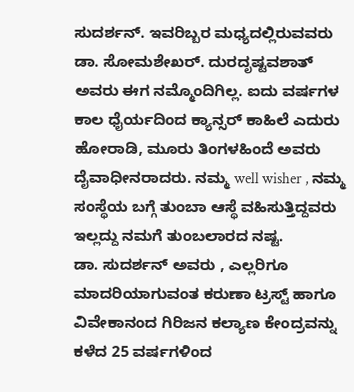ಸುದರ್ಶನ್. ಇವರಿಬ್ಬರ ಮಧ್ಯದಲ್ಲಿರುವವರು ಡಾ. ಸೋಮಶೇಖರ್. ದುರದೃಷ್ಟವಶಾತ್ ಅವರು ಈಗ ನಮ್ಮೊಂದಿಗಿಲ್ಲ. ಐದು ವರ್ಷಗಳ ಕಾಲ ಧೈರ್ಯದಿಂದ ಕ್ಯಾನ್ಸರ್ ಕಾಹಿಲೆ ಎದುರು ಹೋರಾಡಿ, ಮೂರು ತಿಂಗಳಹಿಂದೆ ಅವರು ದೈವಾಧೀನರಾದರು. ನಮ್ಮ well wisher , ನಮ್ಮ ಸಂಸ್ಥೆಯ ಬಗ್ಗೆ ತುಂಬಾ ಆಸ್ಥೆ ವಹಿಸುತ್ತಿದ್ದವರು ಇಲ್ಲದ್ದು ನಮಗೆ ತುಂಬಲಾರದ ನಷ್ಟ.
ಡಾ. ಸುದರ್ಶನ್ ಅವರು , ಎಲ್ಲರಿಗೂ ಮಾದರಿಯಾಗುವಂತ ಕರುಣಾ ಟ್ರಸ್ಟ್ ಹಾಗೂ ವಿವೇಕಾನಂದ ಗಿರಿಜನ ಕಲ್ಯಾಣ ಕೇಂದ್ರವನ್ನು ಕಳೆದ 25 ವರ್ಷಗಳಿಂದ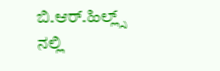ಬಿ.ಆರ್.ಹಿಲ್ಲ್ಸ್ ನಲ್ಲಿ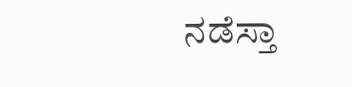ನಡೆಸ್ತಾ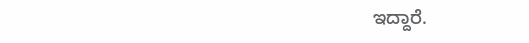ಇದ್ದಾರೆ.